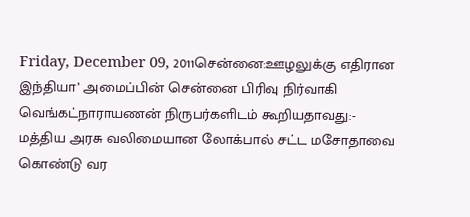Friday, December 09, 2011சென்னை:ஊழலுக்கு எதிரான இந்தியா’ அமைப்பின் சென்னை பிரிவு நிர்வாகி வெங்கட்நாராயணன் நிருபர்களிடம் கூறியதாவது:-
மத்திய அரசு வலிமையான லோக்பால் சட்ட மசோதாவை கொண்டு வர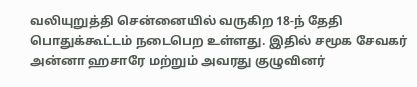வலியுறுத்தி சென்னையில் வருகிற 18-ந் தேதி பொதுக்கூட்டம் நடைபெற உள்ளது. இதில் சமூக சேவகர் அன்னா ஹசாரே மற்றும் அவரது குழுவினர்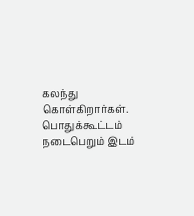கலந்து கொள்கிறார்கள். பொதுக்கூட்டம் நடைபெறும் இடம்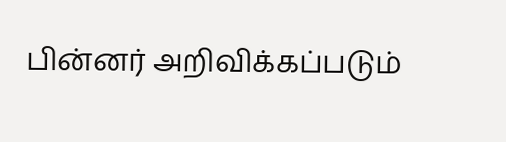பின்னர் அறிவிக்கப்படும்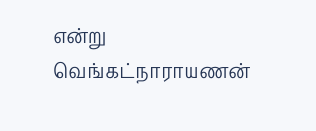என்று வெங்கட்நாராயணன்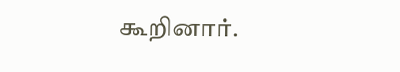கூறினார்.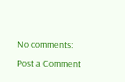No comments:
Post a Comment